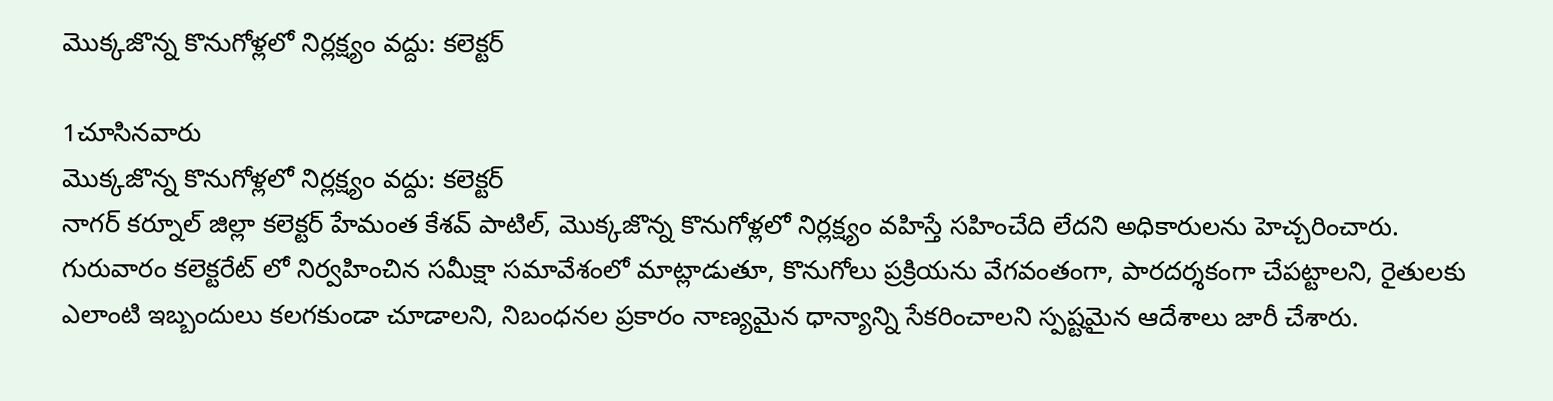మొక్కజొన్న కొనుగోళ్లలో నిర్లక్ష్యం వద్దు: కలెక్టర్

1చూసినవారు
మొక్కజొన్న కొనుగోళ్లలో నిర్లక్ష్యం వద్దు: కలెక్టర్
నాగర్ కర్నూల్ జిల్లా కలెక్టర్ హేమంత కేశవ్ పాటిల్, మొక్కజొన్న కొనుగోళ్లలో నిర్లక్ష్యం వహిస్తే సహించేది లేదని అధికారులను హెచ్చరించారు. గురువారం కలెక్టరేట్ లో నిర్వహించిన సమీక్షా సమావేశంలో మాట్లాడుతూ, కొనుగోలు ప్రక్రియను వేగవంతంగా, పారదర్శకంగా చేపట్టాలని, రైతులకు ఎలాంటి ఇబ్బందులు కలగకుండా చూడాలని, నిబంధనల ప్రకారం నాణ్యమైన ధాన్యాన్ని సేకరించాలని స్పష్టమైన ఆదేశాలు జారీ చేశారు.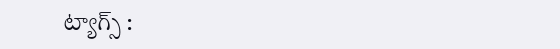ట్యాగ్స్ :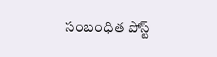సంబంధిత పోస్ట్